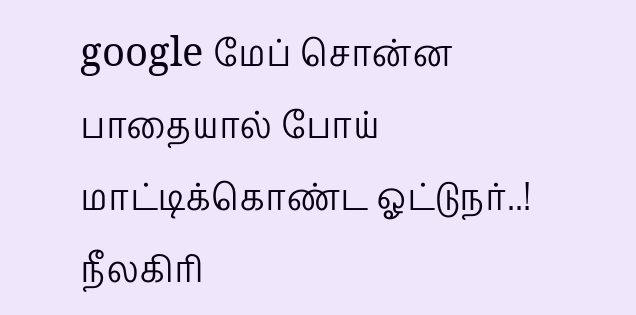google மேப் சொன்ன பாதையால் போய் மாட்டிக்கொண்ட ஓட்டுநர்..!
நீலகிரி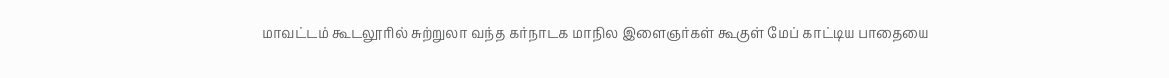மாவட்டம் கூடலூரில் சுற்றுலா வந்த கர்நாடக மாநில இளைஞர்கள் கூகுள் மேப் காட்டிய பாதையை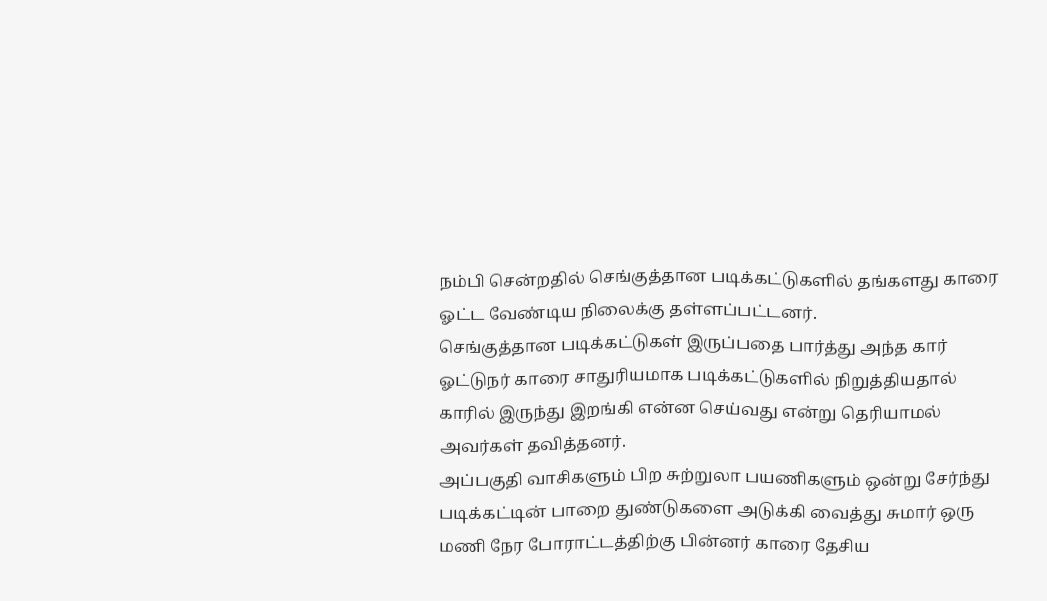நம்பி சென்றதில் செங்குத்தான படிக்கட்டுகளில் தங்களது காரை ஓட்ட வேண்டிய நிலைக்கு தள்ளப்பட்டனர்.
செங்குத்தான படிக்கட்டுகள் இருப்பதை பார்த்து அந்த கார் ஓட்டுநர் காரை சாதுரியமாக படிக்கட்டுகளில் நிறுத்தியதால் காரில் இருந்து இறங்கி என்ன செய்வது என்று தெரியாமல் அவர்கள் தவித்தனர்.
அப்பகுதி வாசிகளும் பிற சுற்றுலா பயணிகளும் ஒன்று சேர்ந்து படிக்கட்டின் பாறை துண்டுகளை அடுக்கி வைத்து சுமார் ஒரு மணி நேர போராட்டத்திற்கு பின்னர் காரை தேசிய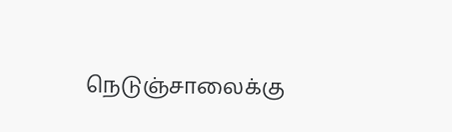நெடுஞ்சாலைக்கு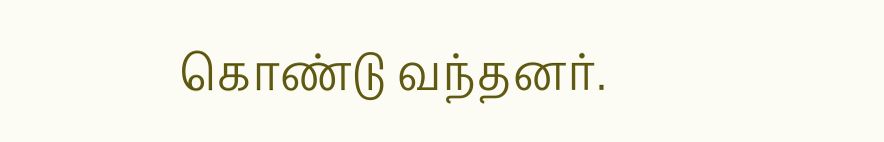கொண்டு வந்தனர்.